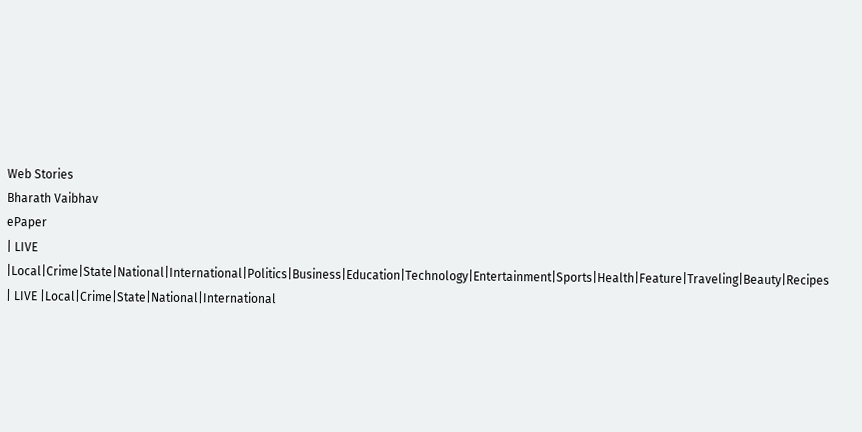Web Stories
Bharath Vaibhav
ePaper
| LIVE |Local|Crime|State|National|International|Politics|Business|Education|Technology|Entertainment|Sports|Health|Feature|Traveling|Beauty|Recipes
| LIVE |Local|Crime|State|National|International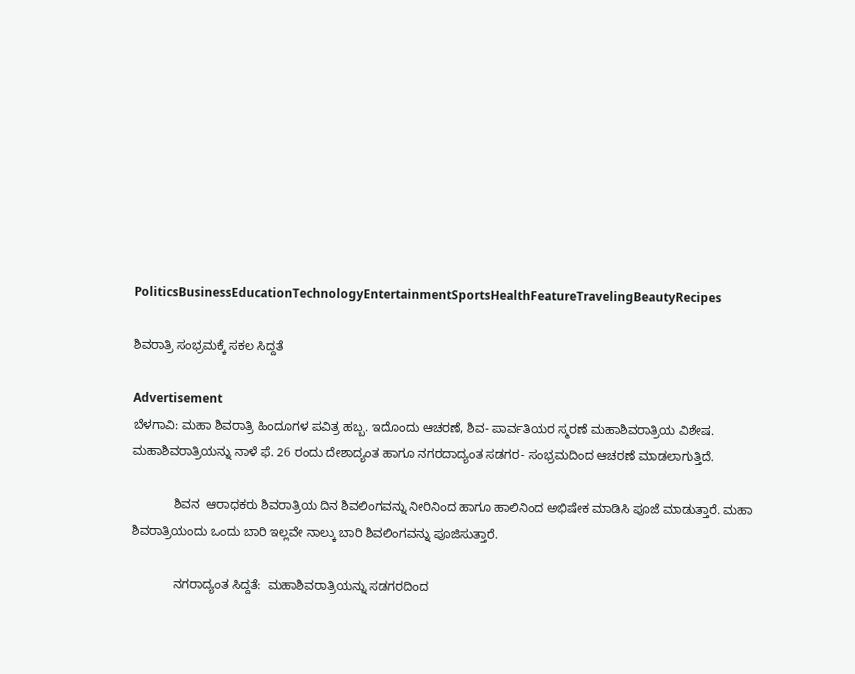PoliticsBusinessEducationTechnologyEntertainmentSportsHealthFeatureTravelingBeautyRecipes

ಶಿವರಾತ್ರಿ ಸಂಭ್ರಮಕ್ಕೆ ಸಕಲ ಸಿದ್ದತೆ

Advertisement
ಬೆಳಗಾವಿ: ಮಹಾ ಶಿವರಾತ್ರಿ ಹಿಂದೂಗಳ ಪವಿತ್ರ ಹಬ್ಬ. ಇದೊಂದು ಆಚರಣೆ, ಶಿವ- ಪಾರ್ವತಿಯರ ಸ್ಮರಣೆ ಮಹಾಶಿವರಾತ್ರಿಯ ವಿಶೇಷ. ಮಹಾಶಿವರಾತ್ರಿಯನ್ನು ನಾಳೆ ಫೆ. 26 ರಂದು ದೇಶಾದ್ಯಂತ ಹಾಗೂ ನಗರದಾದ್ಯಂತ ಸಡಗರ- ಸಂಭ್ರಮದಿಂದ ಆಚರಣೆ ಮಾಡಲಾಗುತ್ತಿದೆ.

            ಶಿವನ  ಆರಾಧಕರು ಶಿವರಾತ್ರಿಯ ದಿನ ಶಿವಲಿಂಗವನ್ನು ನೀರಿನಿಂದ ಹಾಗೂ ಹಾಲಿನಿಂದ ಅಭಿಷೇಕ ಮಾಡಿಸಿ ಪೂಜೆ ಮಾಡುತ್ತಾರೆ. ಮಹಾ ಶಿವರಾತ್ರಿಯಂದು ಒಂದು ಬಾರಿ ಇಲ್ಲವೇ ನಾಲ್ಕು ಬಾರಿ ಶಿವಲಿಂಗವನ್ನು ಪೂಜಿಸುತ್ತಾರೆ.

            ನಗರಾದ್ಯಂತ ಸಿದ್ದತೆ:  ಮಹಾಶಿವರಾತ್ರಿಯನ್ನು ಸಡಗರದಿಂದ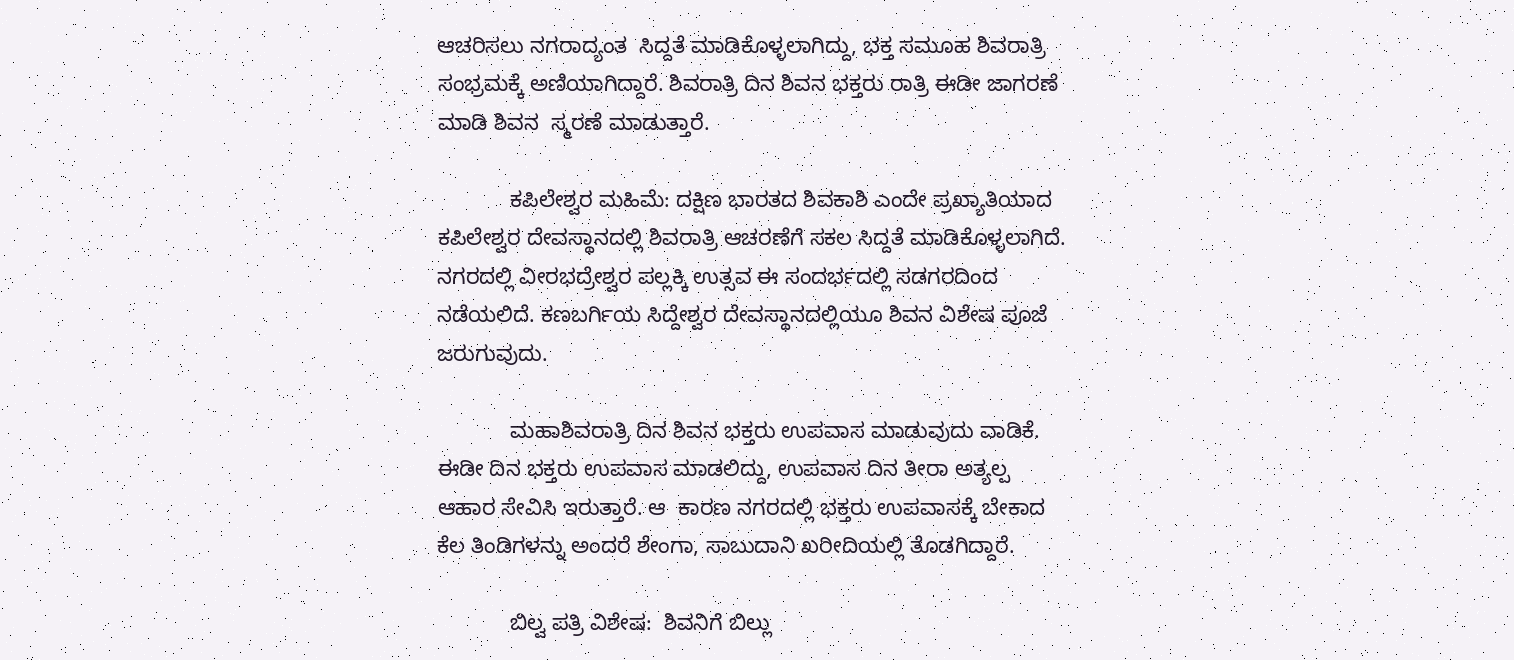ಆಚರಿಸಲು ನಗರಾದ್ಯಂತ  ಸಿದ್ದತೆ ಮಾಡಿಕೊಳ್ಳಲಾಗಿದ್ದು, ಭಕ್ತ ಸಮೂಹ ಶಿವರಾತ್ರಿ ಸಂಭ್ರಮಕ್ಕೆ ಅಣಿಯಾಗಿದ್ದಾರೆ. ಶಿವರಾತ್ರಿ ದಿನ ಶಿವನ ಭಕ್ತರು ರಾತ್ರಿ ಈಡೀ ಜಾಗರಣೆ ಮಾಡಿ ಶಿವನ  ಸ್ಮರಣೆ ಮಾಡುತ್ತಾರೆ.

            ಕಪಿಲೇಶ್ವರ ಮಹಿಮೆ: ದಕ್ಷಿಣ ಭಾರತದ ಶಿವಕಾಶಿ ಎಂದೇ ಪ್ರಖ್ಯಾತಿಯಾದ ಕಪಿಲೇಶ್ವರ ದೇವಸ್ಥಾನದಲ್ಲಿ ಶಿವರಾತ್ರಿ ಆಚರಣೆಗೆ ಸಕಲ ಸಿದ್ದತೆ ಮಾಡಿಕೊಳ್ಳಲಾಗಿದೆ. ನಗರದಲ್ಲಿ ವೀರಭದ್ರೇಶ್ವರ ಪಲ್ಲಕ್ಕಿ ಉತ್ಸವ ಈ ಸಂದರ್ಭದಲ್ಲಿ ಸಡಗರದಿಂದ ನಡೆಯಲಿದೆ. ಕಣಬರ್ಗಿಯ ಸಿದ್ದೇಶ್ವರ ದೇವಸ್ಥಾನದಲ್ಲಿಯೂ ಶಿವನ ವಿಶೇಷ ಪೂಜೆ ಜರುಗುವುದು.

            ಮಹಾಶಿವರಾತ್ರಿ ದಿನ ಶಿವನ ಭಕ್ತರು ಉಪವಾಸ ಮಾಡುವುದು ವಾಡಿಕೆ. ಈಡೀ ದಿನ ಭಕ್ತರು ಉಪವಾಸ ಮಾಡಲಿದ್ದು, ಉಪವಾಸ ದಿನ ತೀರಾ ಅತ್ಯಲ್ಪ ಆಹಾರ ಸೇವಿಸಿ ಇರುತ್ತಾರೆ. ಆ  ಕಾರಣ ನಗರದಲ್ಲಿ ಭಕ್ತರು ಉಪವಾಸಕ್ಕೆ ಬೇಕಾದ ಕೆಲ ತಿಂಡಿಗಳನ್ನು ಅಂದರೆ ಶೇಂಗಾ, ಸಾಬುದಾನಿ ಖರೀದಿಯಲ್ಲಿ ತೊಡಗಿದ್ದಾರೆ.

            ಬಿಲ್ವ ಪತ್ರಿ ವಿಶೇಷ:  ಶಿವನಿಗೆ ಬಿಲ್ಲು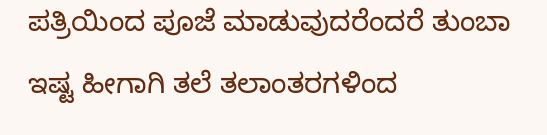ಪತ್ರಿಯಿಂದ ಪೂಜೆ ಮಾಡುವುದರೆಂದರೆ ತುಂಬಾ ಇಷ್ಟ ಹೀಗಾಗಿ ತಲೆ ತಲಾಂತರಗಳಿಂದ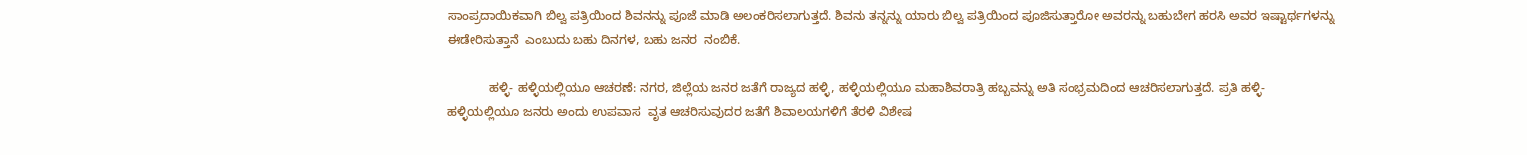ಸಾಂಪ್ರದಾಯಿಕವಾಗಿ ಬಿಲ್ವ ಪತ್ರಿಯಿಂದ ಶಿವನನ್ನು ಪೂಜೆ ಮಾಡಿ ಅಲಂಕರಿಸಲಾಗುತ್ತದೆ. ಶಿವನು ತನ್ನನ್ನು ಯಾರು ಬಿಲ್ವ ಪತ್ರಿಯಿಂದ ಪೂಜಿಸುತ್ತಾರೋ ಅವರನ್ನು ಬಹುಬೇಗ ಹರಸಿ ಅವರ ಇಷ್ಟಾರ್ಥಗಳನ್ನು ಈಡೇರಿಸುತ್ತಾನೆ  ಎಂಬುದು ಬಹು ದಿನಗಳ, ಬಹು ಜನರ  ನಂಬಿಕೆ.

            ಹಳ್ಳಿ- ಹಳ್ಳಿಯಲ್ಲಿಯೂ ಆಚರಣೆ: ನಗರ, ಜಿಲ್ಲೆಯ ಜನರ ಜತೆಗೆ ರಾಜ್ಯದ ಹಳ್ಳಿ, ಹಳ್ಳಿಯಲ್ಲಿಯೂ ಮಹಾಶಿವರಾತ್ರಿ ಹಬ್ಬವನ್ನು ಅತಿ ಸಂಭ್ರಮದಿಂದ ಆಚರಿಸಲಾಗುತ್ತದೆ. ಪ್ರತಿ ಹಳ್ಳಿ- ಹಳ್ಳಿಯಲ್ಲಿಯೂ ಜನರು ಅಂದು ಉಪವಾಸ  ವೃತ ಆಚರಿಸುವುದರ ಜತೆಗೆ ಶಿವಾಲಯಗಳಿಗೆ ತೆರಳಿ ವಿಶೇಷ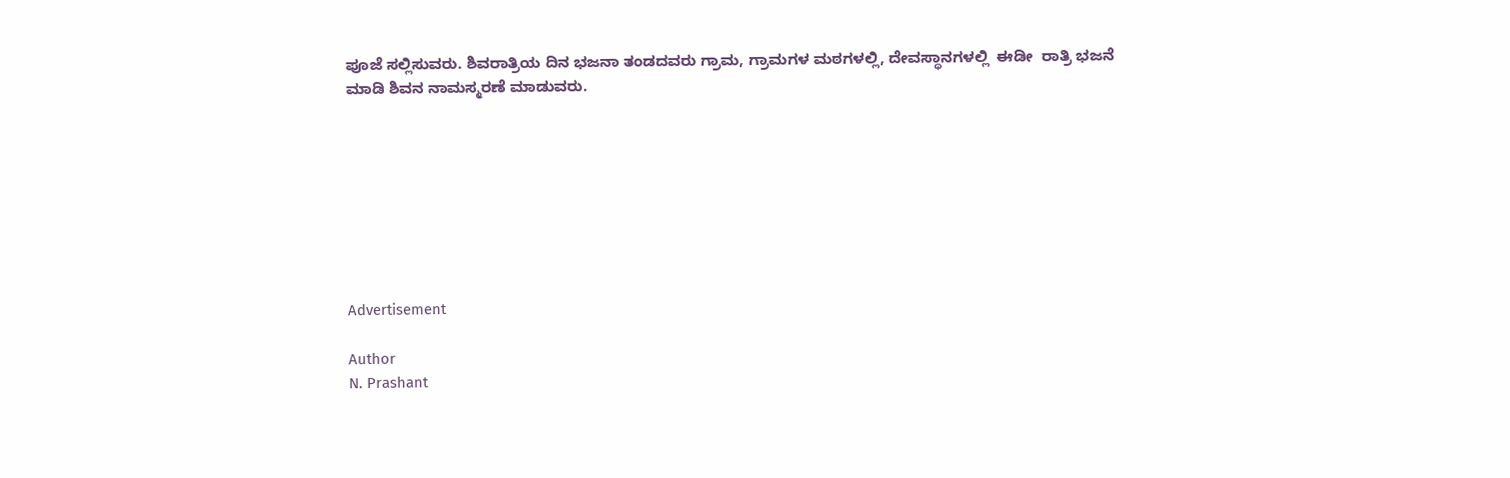ಪೂಜೆ ಸಲ್ಲಿಸುವರು. ಶಿವರಾತ್ರಿಯ ದಿನ ಭಜನಾ ತಂಡದವರು ಗ್ರಾಮ, ಗ್ರಾಮಗಳ ಮಠಗಳಲ್ಲಿ, ದೇವಸ್ಥಾನಗಳಲ್ಲಿ  ಈಡೀ  ರಾತ್ರಿ ಭಜನೆ ಮಾಡಿ ಶಿವನ ನಾಮಸ್ಮರಣೆ ಮಾಡುವರು.








Advertisement

Author
N. Prashant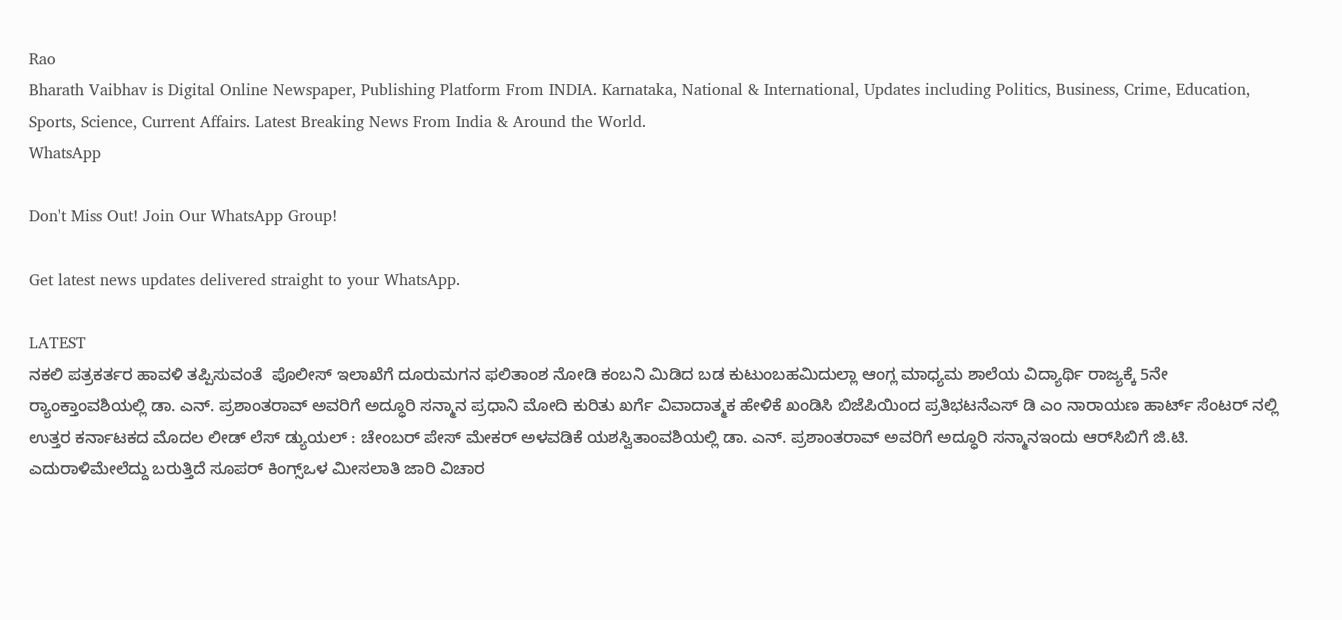Rao
Bharath Vaibhav is Digital Online Newspaper, Publishing Platform From INDIA. Karnataka, National & International, Updates including Politics, Business, Crime, Education, Sports, Science, Current Affairs. Latest Breaking News From India & Around the World.
WhatsApp

Don't Miss Out! Join Our WhatsApp Group!

Get latest news updates delivered straight to your WhatsApp.

LATEST
ನಕಲಿ ಪತ್ರಕರ್ತರ ಹಾವಳಿ ತಪ್ಪಿಸುವಂತೆ  ಪೊಲೀಸ್ ಇಲಾಖೆಗೆ ದೂರುಮಗನ ಫಲಿತಾಂಶ ನೋಡಿ ಕಂಬನಿ ಮಿಡಿದ ಬಡ ಕುಟುಂಬಹಮಿದುಲ್ಲಾ ಆಂಗ್ಲ ಮಾಧ್ಯಮ ಶಾಲೆಯ ವಿದ್ಯಾರ್ಥಿ ರಾಜ್ಯಕ್ಕೆ 5ನೇ ರ್‍ಯಾಂಕ್ತಾಂವಶಿಯಲ್ಲಿ ಡಾ. ಎನ್. ಪ್ರಶಾಂತರಾವ್ ಅವರಿಗೆ ಅದ್ಧೂರಿ ಸನ್ಮಾನ ಪ್ರಧಾನಿ ಮೋದಿ ಕುರಿತು ಖರ್ಗೆ ವಿವಾದಾತ್ಮಕ ಹೇಳಿಕೆ ಖಂಡಿಸಿ ಬಿಜೆಪಿಯಿಂದ ಪ್ರತಿಭಟನೆಎಸ್ ಡಿ ಎಂ ನಾರಾಯಣ ಹಾರ್ಟ್ ಸೆಂಟರ್ ನಲ್ಲಿ ಉತ್ತರ ಕರ್ನಾಟಕದ ಮೊದಲ ಲೀಡ್ ಲೆಸ್ ಡ್ಯುಯಲ್ : ಚೇಂಬರ್ ಪೇಸ್ ಮೇಕರ್ ಅಳವಡಿಕೆ ಯಶಸ್ವಿತಾಂವಶಿಯಲ್ಲಿ ಡಾ. ಎನ್. ಪ್ರಶಾಂತರಾವ್ ಅವರಿಗೆ ಅದ್ಧೂರಿ ಸನ್ಮಾನಇಂದು ಆರ್‌ಸಿಬಿಗೆ ಜಿ.ಟಿ. ಎದುರಾಳಿಮೇಲೆದ್ದು ಬರುತ್ತಿದೆ ಸೂಪರ್ ಕಿಂಗ್ಸ್ಒಳ ಮೀಸಲಾತಿ ಜಾರಿ ವಿಚಾರ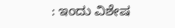: ಇಂದು ವಿಶೇಷ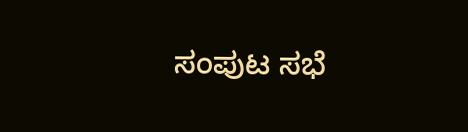ಸಂಪುಟ ಸಭೆ